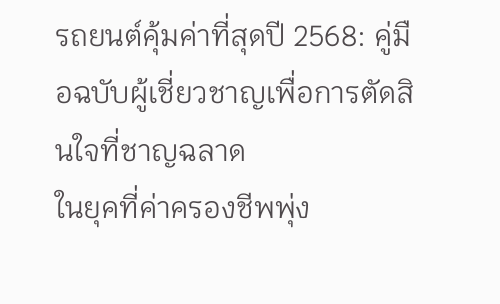รถยนต์คุ้มค่าที่สุดปี 2568: คู่มือฉบับผู้เชี่ยวชาญเพื่อการตัดสินใจที่ชาญฉลาด
ในยุคที่ค่าครองชีพพุ่ง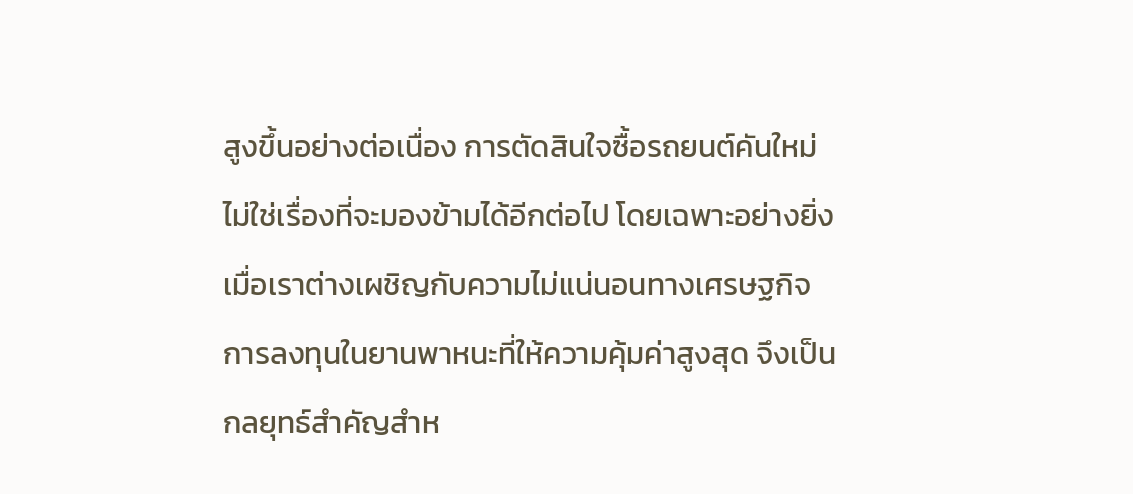สูงขึ้นอย่างต่อเนื่อง การตัดสินใจซื้อรถยนต์คันใหม่ไม่ใช่เรื่องที่จะมองข้ามได้อีกต่อไป โดยเฉพาะอย่างยิ่งเมื่อเราต่างเผชิญกับความไม่แน่นอนทางเศรษฐกิจ การลงทุนในยานพาหนะที่ให้ความคุ้มค่าสูงสุด จึงเป็นกลยุทธ์สำคัญสำห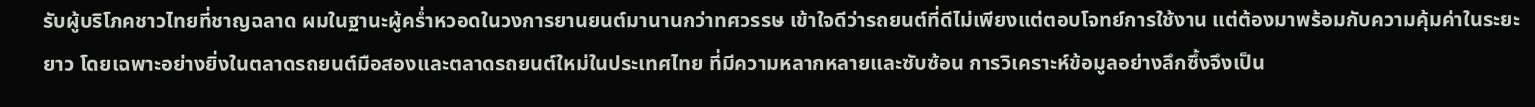รับผู้บริโภคชาวไทยที่ชาญฉลาด ผมในฐานะผู้คร่ำหวอดในวงการยานยนต์มานานกว่าทศวรรษ เข้าใจดีว่ารถยนต์ที่ดีไม่เพียงแต่ตอบโจทย์การใช้งาน แต่ต้องมาพร้อมกับความคุ้มค่าในระยะยาว โดยเฉพาะอย่างยิ่งในตลาดรถยนต์มือสองและตลาดรถยนต์ใหม่ในประเทศไทย ที่มีความหลากหลายและซับซ้อน การวิเคราะห์ข้อมูลอย่างลึกซึ้งจึงเป็น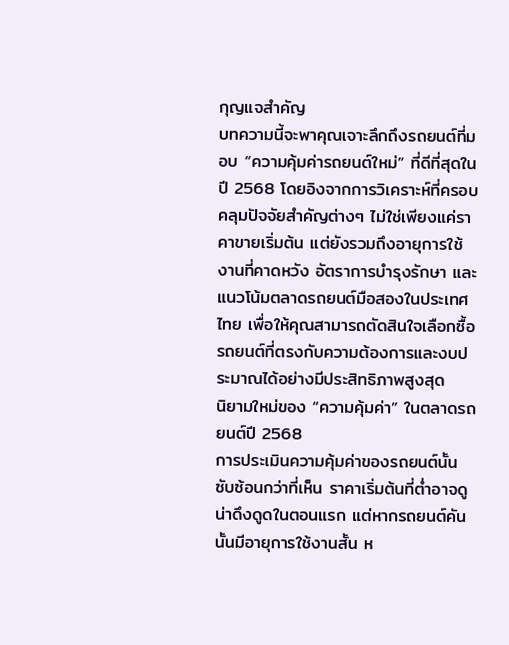กุญแจสำคัญ
บทความนี้จะพาคุณเจาะลึกถึงรถยนต์ที่มอบ “ความคุ้มค่ารถยนต์ใหม่” ที่ดีที่สุดในปี 2568 โดยอิงจากการวิเคราะห์ที่ครอบคลุมปัจจัยสำคัญต่างๆ ไม่ใช่เพียงแค่ราคาขายเริ่มต้น แต่ยังรวมถึงอายุการใช้งานที่คาดหวัง อัตราการบำรุงรักษา และแนวโน้มตลาดรถยนต์มือสองในประเทศไทย เพื่อให้คุณสามารถตัดสินใจเลือกซื้อรถยนต์ที่ตรงกับความต้องการและงบประมาณได้อย่างมีประสิทธิภาพสูงสุด
นิยามใหม่ของ “ความคุ้มค่า” ในตลาดรถยนต์ปี 2568
การประเมินความคุ้มค่าของรถยนต์นั้นซับซ้อนกว่าที่เห็น ราคาเริ่มต้นที่ต่ำอาจดูน่าดึงดูดในตอนแรก แต่หากรถยนต์คันนั้นมีอายุการใช้งานสั้น ห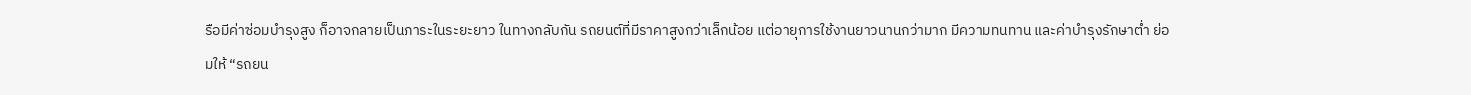รือมีค่าซ่อมบำรุงสูง ก็อาจกลายเป็นภาระในระยะยาว ในทางกลับกัน รถยนต์ที่มีราคาสูงกว่าเล็กน้อย แต่อายุการใช้งานยาวนานกว่ามาก มีความทนทาน และค่าบำรุงรักษาต่ำ ย่อมให้ “รถยน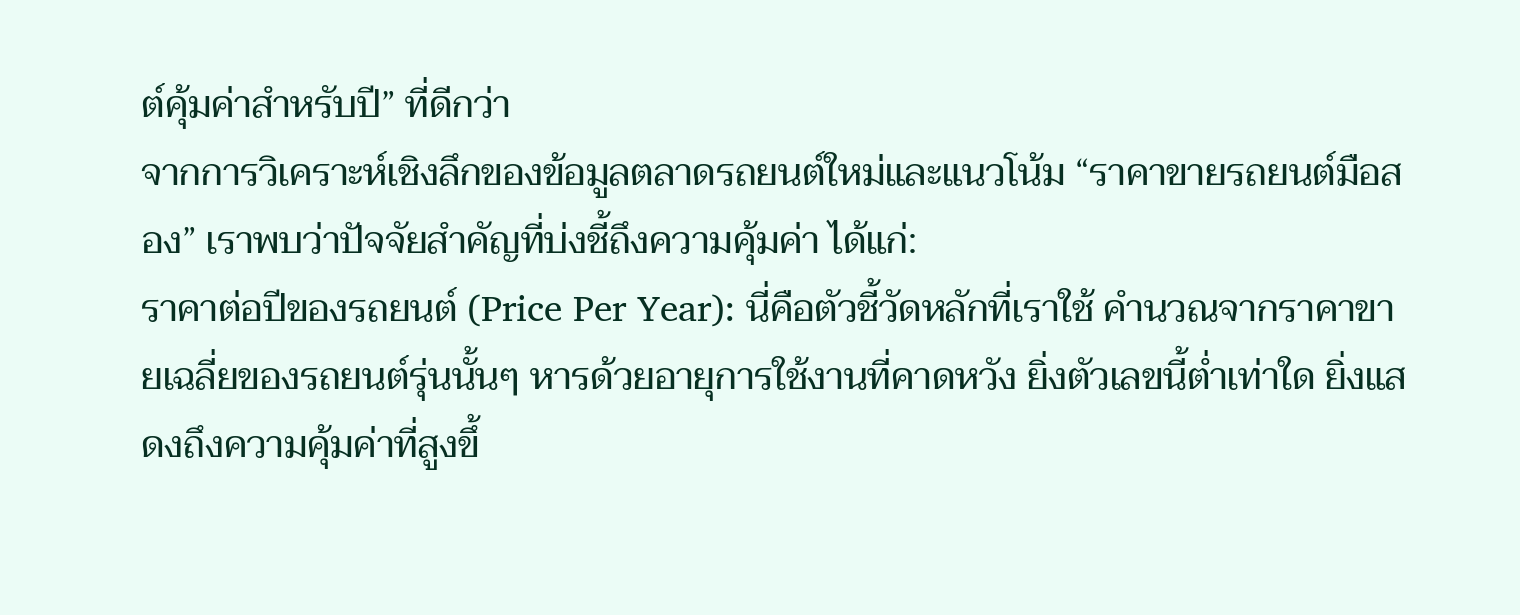ต์คุ้มค่าสำหรับปี” ที่ดีกว่า
จากการวิเคราะห์เชิงลึกของข้อมูลตลาดรถยนต์ใหม่และแนวโน้ม “ราคาขายรถยนต์มือสอง” เราพบว่าปัจจัยสำคัญที่บ่งชี้ถึงความคุ้มค่า ได้แก่:
ราคาต่อปีของรถยนต์ (Price Per Year): นี่คือตัวชี้วัดหลักที่เราใช้ คำนวณจากราคาขายเฉลี่ยของรถยนต์รุ่นนั้นๆ หารด้วยอายุการใช้งานที่คาดหวัง ยิ่งตัวเลขนี้ต่ำเท่าใด ยิ่งแสดงถึงความคุ้มค่าที่สูงขึ้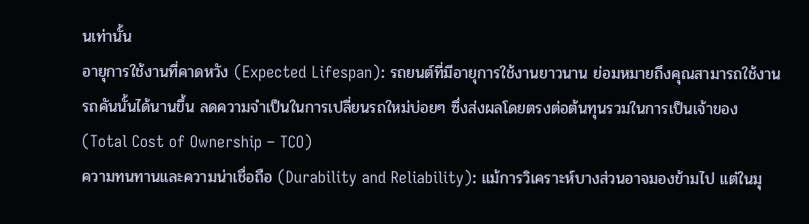นเท่านั้น
อายุการใช้งานที่คาดหวัง (Expected Lifespan): รถยนต์ที่มีอายุการใช้งานยาวนาน ย่อมหมายถึงคุณสามารถใช้งานรถคันนั้นได้นานขึ้น ลดความจำเป็นในการเปลี่ยนรถใหม่บ่อยๆ ซึ่งส่งผลโดยตรงต่อต้นทุนรวมในการเป็นเจ้าของ (Total Cost of Ownership – TCO)
ความทนทานและความน่าเชื่อถือ (Durability and Reliability): แม้การวิเคราะห์บางส่วนอาจมองข้ามไป แต่ในมุ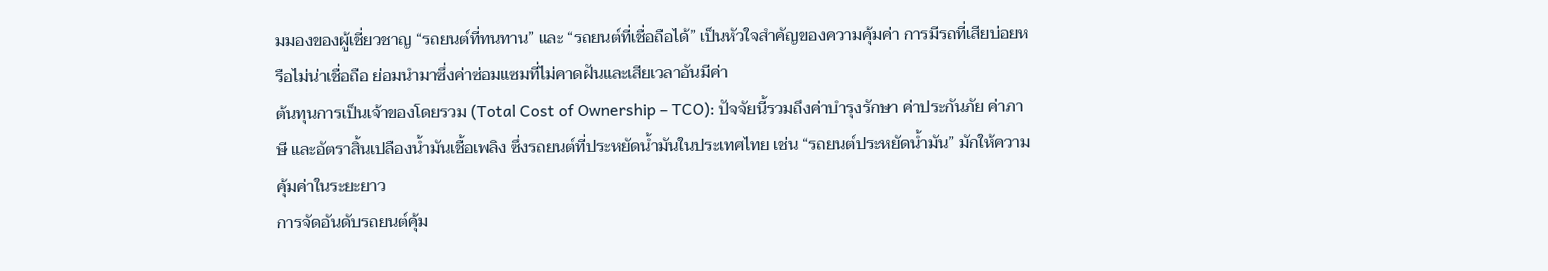มมองของผู้เชี่ยวชาญ “รถยนต์ที่ทนทาน” และ “รถยนต์ที่เชื่อถือได้” เป็นหัวใจสำคัญของความคุ้มค่า การมีรถที่เสียบ่อยหรือไม่น่าเชื่อถือ ย่อมนำมาซึ่งค่าซ่อมแซมที่ไม่คาดฝันและเสียเวลาอันมีค่า
ต้นทุนการเป็นเจ้าของโดยรวม (Total Cost of Ownership – TCO): ปัจจัยนี้รวมถึงค่าบำรุงรักษา ค่าประกันภัย ค่าภาษี และอัตราสิ้นเปลืองน้ำมันเชื้อเพลิง ซึ่งรถยนต์ที่ประหยัดน้ำมันในประเทศไทย เช่น “รถยนต์ประหยัดน้ำมัน” มักให้ความคุ้มค่าในระยะยาว
การจัดอันดับรถยนต์คุ้ม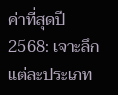ค่าที่สุดปี 2568: เจาะลึกแต่ละประเภท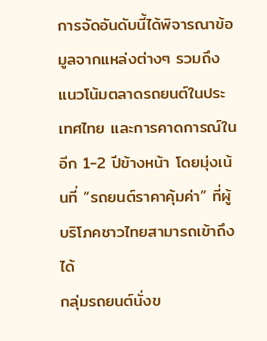การจัดอันดับนี้ได้พิจารณาข้อมูลจากแหล่งต่างๆ รวมถึงแนวโน้มตลาดรถยนต์ในประเทศไทย และการคาดการณ์ในอีก 1-2 ปีข้างหน้า โดยมุ่งเน้นที่ “รถยนต์ราคาคุ้มค่า” ที่ผู้บริโภคชาวไทยสามารถเข้าถึงได้
กลุ่มรถยนต์นั่งข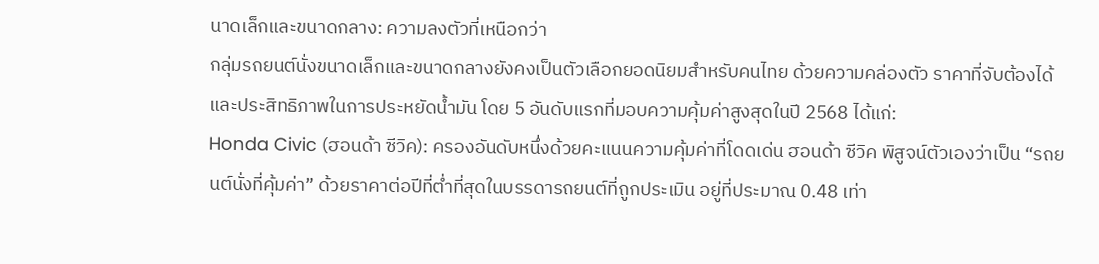นาดเล็กและขนาดกลาง: ความลงตัวที่เหนือกว่า
กลุ่มรถยนต์นั่งขนาดเล็กและขนาดกลางยังคงเป็นตัวเลือกยอดนิยมสำหรับคนไทย ด้วยความคล่องตัว ราคาที่จับต้องได้ และประสิทธิภาพในการประหยัดน้ำมัน โดย 5 อันดับแรกที่มอบความคุ้มค่าสูงสุดในปี 2568 ได้แก่:
Honda Civic (ฮอนด้า ซีวิค): ครองอันดับหนึ่งด้วยคะแนนความคุ้มค่าที่โดดเด่น ฮอนด้า ซีวิค พิสูจน์ตัวเองว่าเป็น “รถยนต์นั่งที่คุ้มค่า” ด้วยราคาต่อปีที่ต่ำที่สุดในบรรดารถยนต์ที่ถูกประเมิน อยู่ที่ประมาณ 0.48 เท่า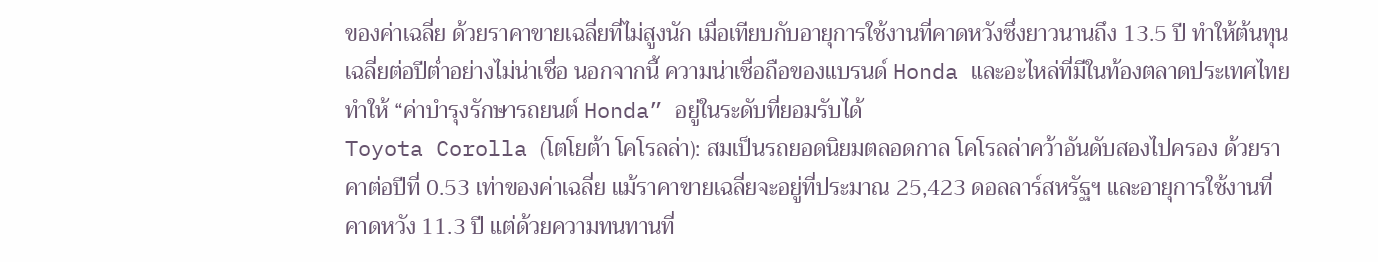ของค่าเฉลี่ย ด้วยราคาขายเฉลี่ยที่ไม่สูงนัก เมื่อเทียบกับอายุการใช้งานที่คาดหวังซึ่งยาวนานถึง 13.5 ปี ทำให้ต้นทุนเฉลี่ยต่อปีต่ำอย่างไม่น่าเชื่อ นอกจากนี้ ความน่าเชื่อถือของแบรนด์ Honda และอะไหล่ที่มีในท้องตลาดประเทศไทย ทำให้ “ค่าบำรุงรักษารถยนต์ Honda” อยู่ในระดับที่ยอมรับได้
Toyota Corolla (โตโยต้า โคโรลล่า): สมเป็นรถยอดนิยมตลอดกาล โคโรลล่าคว้าอันดับสองไปครอง ด้วยราคาต่อปีที่ 0.53 เท่าของค่าเฉลี่ย แม้ราคาขายเฉลี่ยจะอยู่ที่ประมาณ 25,423 ดอลลาร์สหรัฐฯ และอายุการใช้งานที่คาดหวัง 11.3 ปี แต่ด้วยความทนทานที่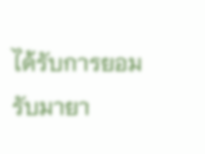ได้รับการยอมรับมายา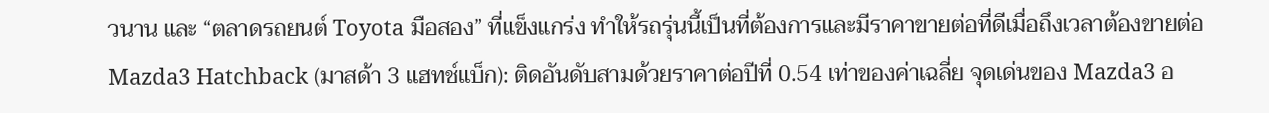วนาน และ “ตลาดรถยนต์ Toyota มือสอง” ที่แข็งแกร่ง ทำให้รถรุ่นนี้เป็นที่ต้องการและมีราคาขายต่อที่ดีเมื่อถึงเวลาต้องขายต่อ
Mazda3 Hatchback (มาสด้า 3 แฮทช์แบ็ก): ติดอันดับสามด้วยราคาต่อปีที่ 0.54 เท่าของค่าเฉลี่ย จุดเด่นของ Mazda3 อ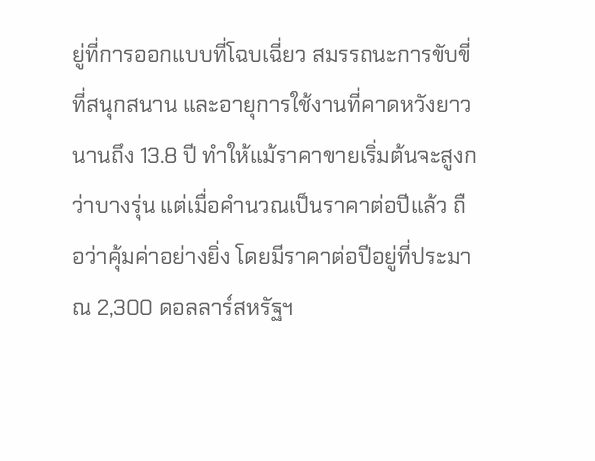ยู่ที่การออกแบบที่โฉบเฉี่ยว สมรรถนะการขับขี่ที่สนุกสนาน และอายุการใช้งานที่คาดหวังยาวนานถึง 13.8 ปี ทำให้แม้ราคาขายเริ่มต้นจะสูงกว่าบางรุ่น แต่เมื่อคำนวณเป็นราคาต่อปีแล้ว ถือว่าคุ้มค่าอย่างยิ่ง โดยมีราคาต่อปีอยู่ที่ประมาณ 2,300 ดอลลาร์สหรัฐฯ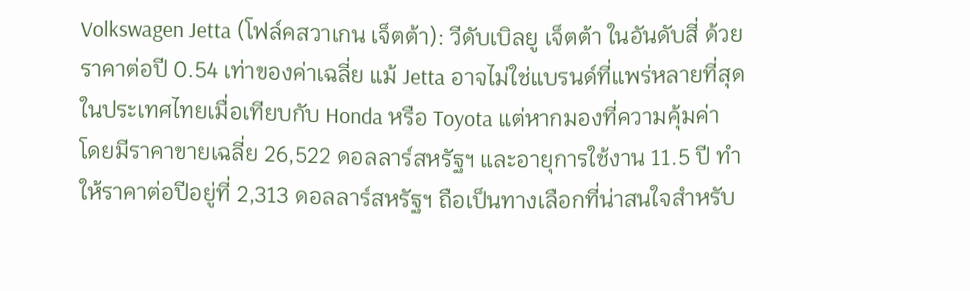Volkswagen Jetta (โฟล์คสวาเกน เจ็ตต้า): วีดับเบิลยู เจ็ตต้า ในอันดับสี่ ด้วยราคาต่อปี 0.54 เท่าของค่าเฉลี่ย แม้ Jetta อาจไม่ใช่แบรนด์ที่แพร่หลายที่สุดในประเทศไทยเมื่อเทียบกับ Honda หรือ Toyota แต่หากมองที่ความคุ้มค่า โดยมีราคาขายเฉลี่ย 26,522 ดอลลาร์สหรัฐฯ และอายุการใช้งาน 11.5 ปี ทำให้ราคาต่อปีอยู่ที่ 2,313 ดอลลาร์สหรัฐฯ ถือเป็นทางเลือกที่น่าสนใจสำหรับ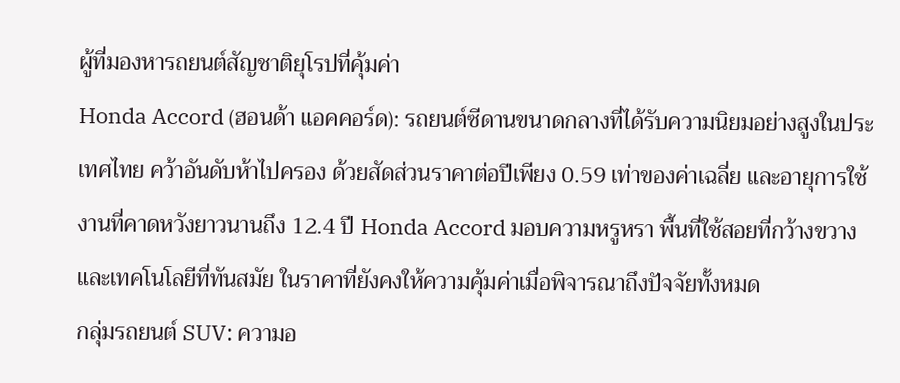ผู้ที่มองหารถยนต์สัญชาติยุโรปที่คุ้มค่า
Honda Accord (ฮอนด้า แอคคอร์ด): รถยนต์ซีดานขนาดกลางที่ได้รับความนิยมอย่างสูงในประเทศไทย คว้าอันดับห้าไปครอง ด้วยสัดส่วนราคาต่อปีเพียง 0.59 เท่าของค่าเฉลี่ย และอายุการใช้งานที่คาดหวังยาวนานถึง 12.4 ปี Honda Accord มอบความหรูหรา พื้นที่ใช้สอยที่กว้างขวาง และเทคโนโลยีที่ทันสมัย ในราคาที่ยังคงให้ความคุ้มค่าเมื่อพิจารณาถึงปัจจัยทั้งหมด
กลุ่มรถยนต์ SUV: ความอ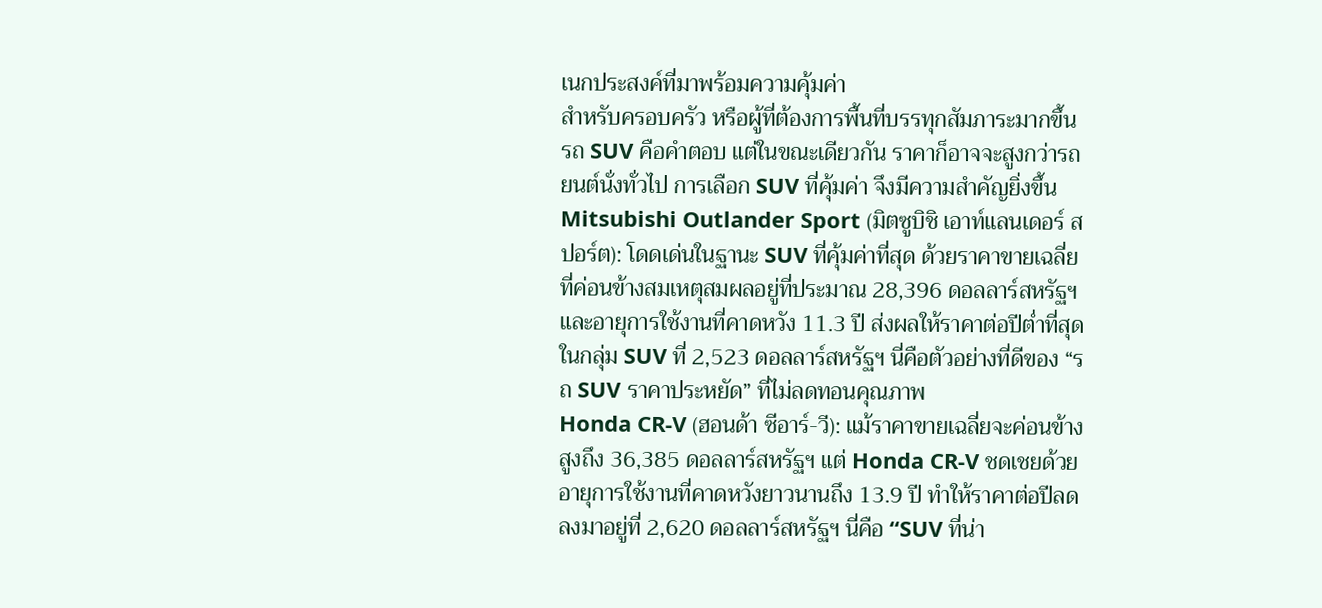เนกประสงค์ที่มาพร้อมความคุ้มค่า
สำหรับครอบครัว หรือผู้ที่ต้องการพื้นที่บรรทุกสัมภาระมากขึ้น รถ SUV คือคำตอบ แต่ในขณะเดียวกัน ราคาก็อาจจะสูงกว่ารถยนต์นั่งทั่วไป การเลือก SUV ที่คุ้มค่า จึงมีความสำคัญยิ่งขึ้น
Mitsubishi Outlander Sport (มิตซูบิชิ เอาท์แลนเดอร์ สปอร์ต): โดดเด่นในฐานะ SUV ที่คุ้มค่าที่สุด ด้วยราคาขายเฉลี่ยที่ค่อนข้างสมเหตุสมผลอยู่ที่ประมาณ 28,396 ดอลลาร์สหรัฐฯ และอายุการใช้งานที่คาดหวัง 11.3 ปี ส่งผลให้ราคาต่อปีต่ำที่สุดในกลุ่ม SUV ที่ 2,523 ดอลลาร์สหรัฐฯ นี่คือตัวอย่างที่ดีของ “รถ SUV ราคาประหยัด” ที่ไม่ลดทอนคุณภาพ
Honda CR-V (ฮอนด้า ซีอาร์-วี): แม้ราคาขายเฉลี่ยจะค่อนข้างสูงถึง 36,385 ดอลลาร์สหรัฐฯ แต่ Honda CR-V ชดเชยด้วยอายุการใช้งานที่คาดหวังยาวนานถึง 13.9 ปี ทำให้ราคาต่อปีลดลงมาอยู่ที่ 2,620 ดอลลาร์สหรัฐฯ นี่คือ “SUV ที่น่า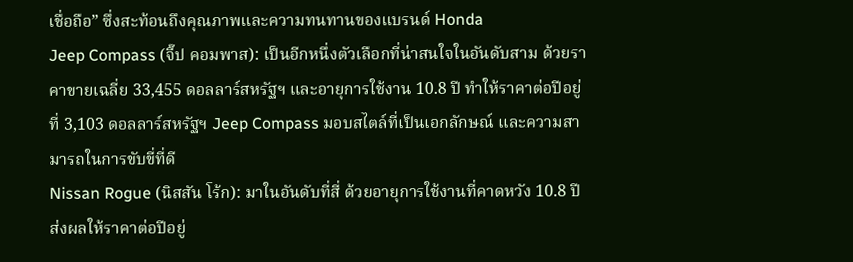เชื่อถือ” ซึ่งสะท้อนถึงคุณภาพและความทนทานของแบรนด์ Honda
Jeep Compass (จี๊ป คอมพาส): เป็นอีกหนึ่งตัวเลือกที่น่าสนใจในอันดับสาม ด้วยราคาขายเฉลี่ย 33,455 ดอลลาร์สหรัฐฯ และอายุการใช้งาน 10.8 ปี ทำให้ราคาต่อปีอยู่ที่ 3,103 ดอลลาร์สหรัฐฯ Jeep Compass มอบสไตล์ที่เป็นเอกลักษณ์ และความสามารถในการขับขี่ที่ดี
Nissan Rogue (นิสสัน โร้ก): มาในอันดับที่สี่ ด้วยอายุการใช้งานที่คาดหวัง 10.8 ปี ส่งผลให้ราคาต่อปีอยู่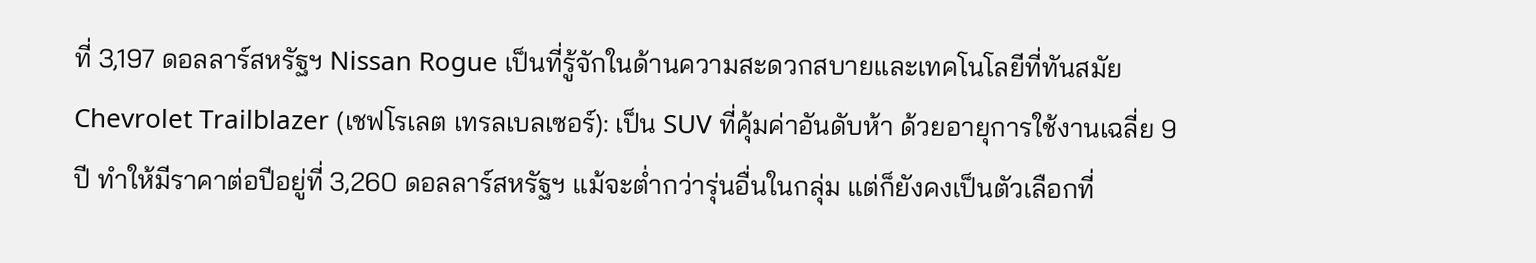ที่ 3,197 ดอลลาร์สหรัฐฯ Nissan Rogue เป็นที่รู้จักในด้านความสะดวกสบายและเทคโนโลยีที่ทันสมัย
Chevrolet Trailblazer (เชฟโรเลต เทรลเบลเซอร์): เป็น SUV ที่คุ้มค่าอันดับห้า ด้วยอายุการใช้งานเฉลี่ย 9 ปี ทำให้มีราคาต่อปีอยู่ที่ 3,260 ดอลลาร์สหรัฐฯ แม้จะต่ำกว่ารุ่นอื่นในกลุ่ม แต่ก็ยังคงเป็นตัวเลือกที่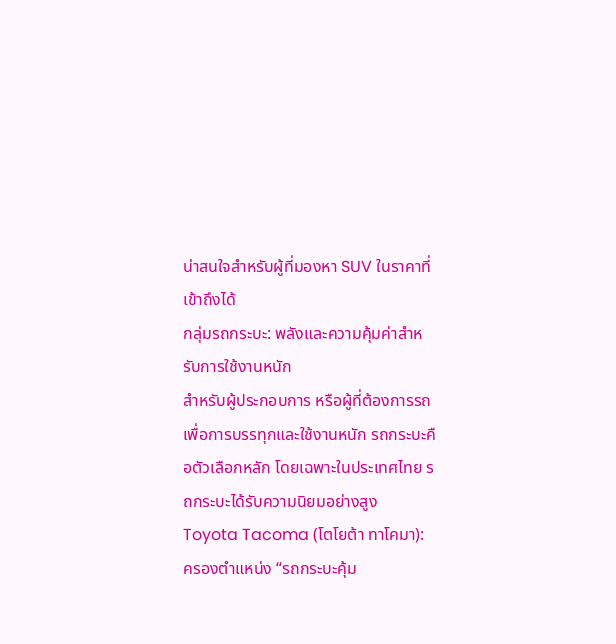น่าสนใจสำหรับผู้ที่มองหา SUV ในราคาที่เข้าถึงได้
กลุ่มรถกระบะ: พลังและความคุ้มค่าสำหรับการใช้งานหนัก
สำหรับผู้ประกอบการ หรือผู้ที่ต้องการรถเพื่อการบรรทุกและใช้งานหนัก รถกระบะคือตัวเลือกหลัก โดยเฉพาะในประเทศไทย รถกระบะได้รับความนิยมอย่างสูง
Toyota Tacoma (โตโยต้า ทาโคมา): ครองตำแหน่ง “รถกระบะคุ้ม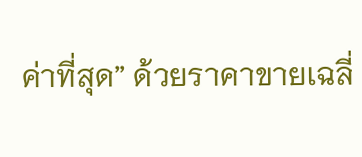ค่าที่สุด” ด้วยราคาขายเฉลี่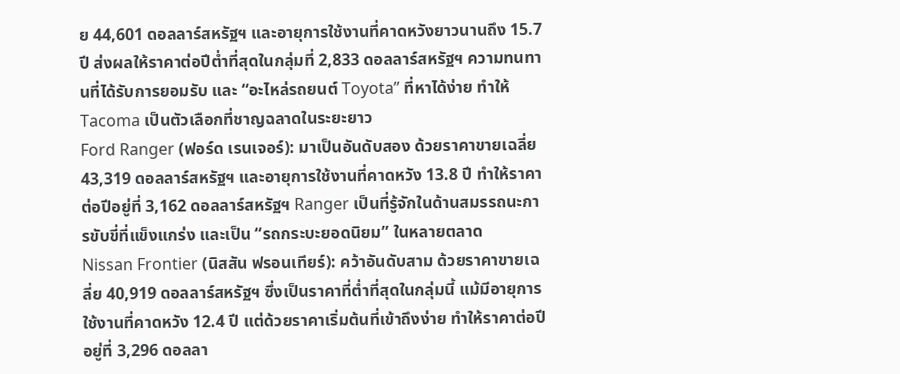ย 44,601 ดอลลาร์สหรัฐฯ และอายุการใช้งานที่คาดหวังยาวนานถึง 15.7 ปี ส่งผลให้ราคาต่อปีต่ำที่สุดในกลุ่มที่ 2,833 ดอลลาร์สหรัฐฯ ความทนทานที่ได้รับการยอมรับ และ “อะไหล่รถยนต์ Toyota” ที่หาได้ง่าย ทำให้ Tacoma เป็นตัวเลือกที่ชาญฉลาดในระยะยาว
Ford Ranger (ฟอร์ด เรนเจอร์): มาเป็นอันดับสอง ด้วยราคาขายเฉลี่ย 43,319 ดอลลาร์สหรัฐฯ และอายุการใช้งานที่คาดหวัง 13.8 ปี ทำให้ราคาต่อปีอยู่ที่ 3,162 ดอลลาร์สหรัฐฯ Ranger เป็นที่รู้จักในด้านสมรรถนะการขับขี่ที่แข็งแกร่ง และเป็น “รถกระบะยอดนิยม” ในหลายตลาด
Nissan Frontier (นิสสัน ฟรอนเทียร์): คว้าอันดับสาม ด้วยราคาขายเฉลี่ย 40,919 ดอลลาร์สหรัฐฯ ซึ่งเป็นราคาที่ต่ำที่สุดในกลุ่มนี้ แม้มีอายุการใช้งานที่คาดหวัง 12.4 ปี แต่ด้วยราคาเริ่มต้นที่เข้าถึงง่าย ทำให้ราคาต่อปีอยู่ที่ 3,296 ดอลลา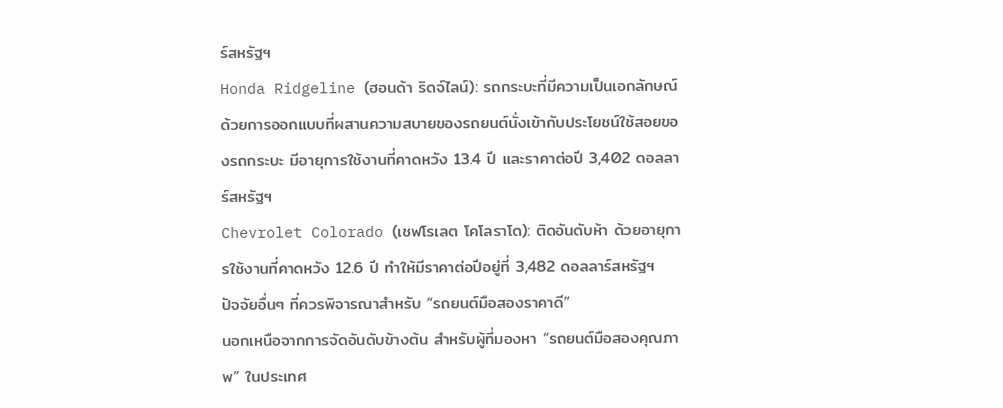ร์สหรัฐฯ
Honda Ridgeline (ฮอนด้า ริดจ์ไลน์): รถกระบะที่มีความเป็นเอกลักษณ์ ด้วยการออกแบบที่ผสานความสบายของรถยนต์นั่งเข้ากับประโยชน์ใช้สอยของรถกระบะ มีอายุการใช้งานที่คาดหวัง 13.4 ปี และราคาต่อปี 3,402 ดอลลาร์สหรัฐฯ
Chevrolet Colorado (เชฟโรเลต โคโลราโด): ติดอันดับห้า ด้วยอายุการใช้งานที่คาดหวัง 12.6 ปี ทำให้มีราคาต่อปีอยู่ที่ 3,482 ดอลลาร์สหรัฐฯ
ปัจจัยอื่นๆ ที่ควรพิจารณาสำหรับ “รถยนต์มือสองราคาดี”
นอกเหนือจากการจัดอันดับข้างต้น สำหรับผู้ที่มองหา “รถยนต์มือสองคุณภาพ” ในประเทศ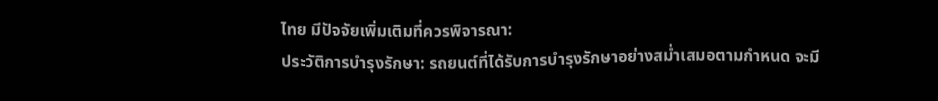ไทย มีปัจจัยเพิ่มเติมที่ควรพิจารณา:
ประวัติการบำรุงรักษา: รถยนต์ที่ได้รับการบำรุงรักษาอย่างสม่ำเสมอตามกำหนด จะมี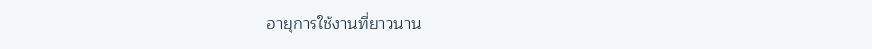อายุการใช้งานที่ยาวนาน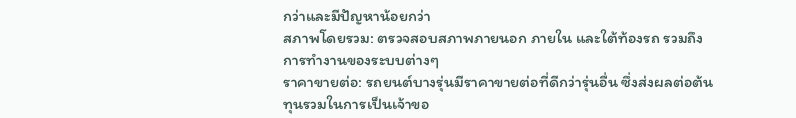กว่าและมีปัญหาน้อยกว่า
สภาพโดยรวม: ตรวจสอบสภาพภายนอก ภายใน และใต้ท้องรถ รวมถึงการทำงานของระบบต่างๆ
ราคาขายต่อ: รถยนต์บางรุ่นมีราคาขายต่อที่ดีกว่ารุ่นอื่น ซึ่งส่งผลต่อต้นทุนรวมในการเป็นเจ้าขอ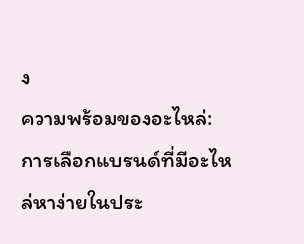ง
ความพร้อมของอะไหล่: การเลือกแบรนด์ที่มีอะไหล่หาง่ายในประ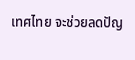เทศไทย จะช่วยลดปัญ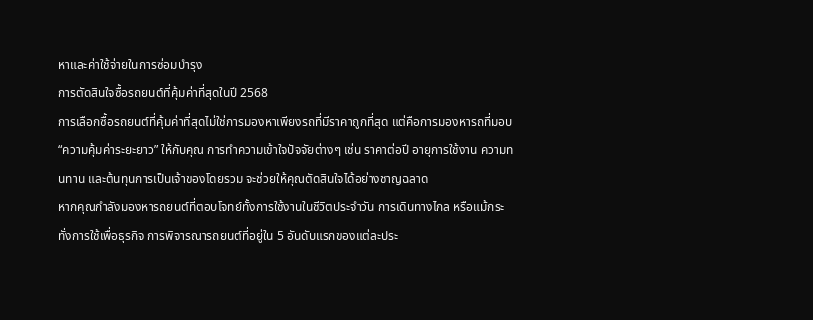หาและค่าใช้จ่ายในการซ่อมบำรุง
การตัดสินใจซื้อรถยนต์ที่คุ้มค่าที่สุดในปี 2568
การเลือกซื้อรถยนต์ที่คุ้มค่าที่สุดไม่ใช่การมองหาเพียงรถที่มีราคาถูกที่สุด แต่คือการมองหารถที่มอบ “ความคุ้มค่าระยะยาว” ให้กับคุณ การทำความเข้าใจปัจจัยต่างๆ เช่น ราคาต่อปี อายุการใช้งาน ความทนทาน และต้นทุนการเป็นเจ้าของโดยรวม จะช่วยให้คุณตัดสินใจได้อย่างชาญฉลาด
หากคุณกำลังมองหารถยนต์ที่ตอบโจทย์ทั้งการใช้งานในชีวิตประจำวัน การเดินทางไกล หรือแม้กระทั่งการใช้เพื่อธุรกิจ การพิจารณารถยนต์ที่อยู่ใน 5 อันดับแรกของแต่ละประ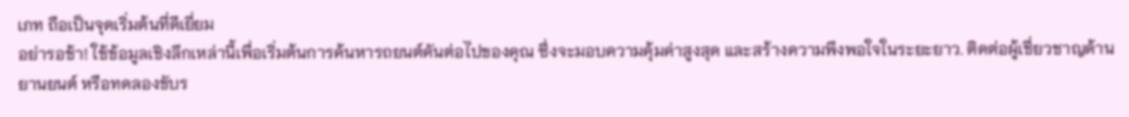เภท ถือเป็นจุดเริ่มต้นที่ดีเยี่ยม
อย่ารอช้า! ใช้ข้อมูลเชิงลึกเหล่านี้เพื่อเริ่มต้นการค้นหารถยนต์คันต่อไปของคุณ ซึ่งจะมอบความคุ้มค่าสูงสุด และสร้างความพึงพอใจในระยะยาว. ติดต่อผู้เชี่ยวชาญด้านยานยนต์ หรือทดลองขับร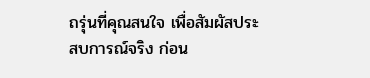ถรุ่นที่คุณสนใจ เพื่อสัมผัสประสบการณ์จริง ก่อน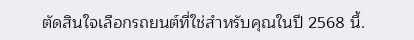ตัดสินใจเลือกรถยนต์ที่ใช่สำหรับคุณในปี 2568 นี้.